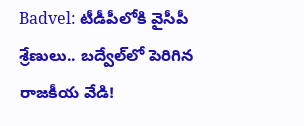Badvel: టీడీపీలోకి వైసీపీ శ్రేణులు.. బద్వేల్‌లో పెరిగిన రాజకీయ వేడి!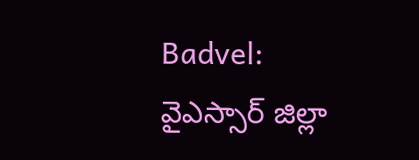Badvel: వైఎస్సార్ జిల్లా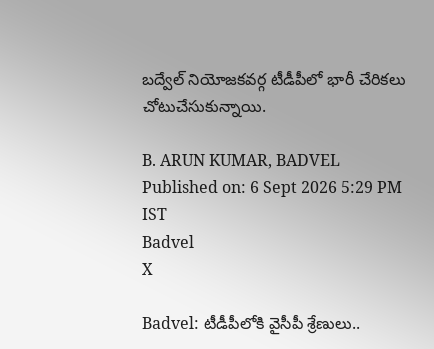బద్వేల్ నియోజకవర్గ టీడీపీలో భారీ చేరికలు చోటుచేసుకున్నాయి.

B. ARUN KUMAR, BADVEL
Published on: 6 Sept 2026 5:29 PM IST
Badvel
X

Badvel: టీడీపీలోకి వైసీపీ శ్రేణులు..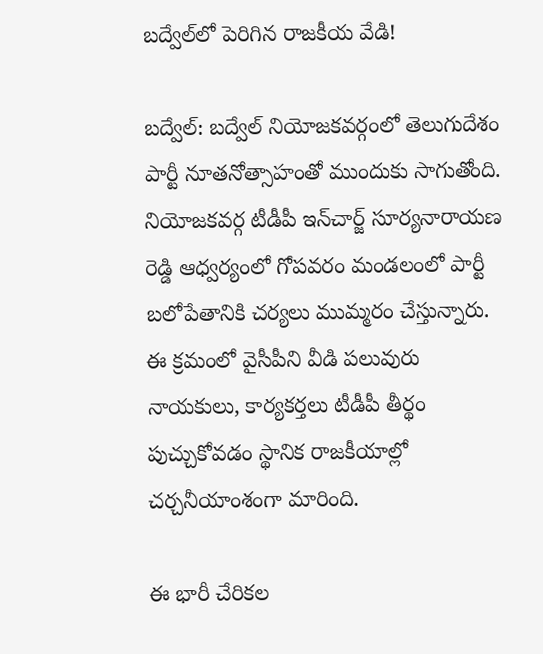బద్వేల్‌లో పెరిగిన రాజకీయ వేడి!

బద్వేల్: బద్వేల్ నియోజకవర్గంలో తెలుగుదేశం పార్టీ నూతనోత్సాహంతో ముందుకు సాగుతోంది. నియోజకవర్గ టీడీపీ ఇన్‌చార్జ్ సూర్యనారాయణ రెడ్డి ఆధ్వర్యంలో గోపవరం మండలంలో పార్టీ బలోపేతానికి చర్యలు ముమ్మరం చేస్తున్నారు. ఈ క్రమంలో వైసీపీని వీడి పలువురు నాయకులు, కార్యకర్తలు టీడీపీ తీర్థం పుచ్చుకోవడం స్థానిక రాజకీయాల్లో చర్చనీయాంశంగా మారింది.

ఈ భారీ చేరికల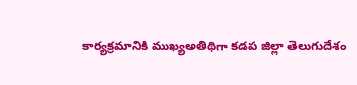కార్యక్రమానికి ముఖ్యఅతిథిగా కడప జిల్లా తెలుగుదేశం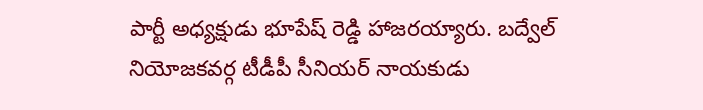పార్టీ అధ్యక్షుడు భూపేష్ రెడ్డి హాజరయ్యారు. బద్వేల్ నియోజకవర్గ టీడీపీ సీనియర్ నాయకుడు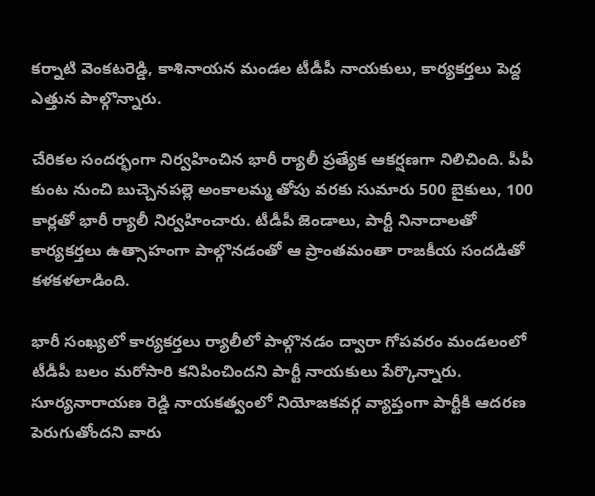కర్నాటి వెంకటరెడ్డి, కాశినాయన మండల టీడీపీ నాయకులు, కార్యకర్తలు పెద్ద ఎత్తున పాల్గొన్నారు.

చేరికల సందర్భంగా నిర్వహించిన భారీ ర్యాలీ ప్రత్యేక ఆకర్షణగా నిలిచింది. పీపీ కుంట నుంచి బుచ్చెనపల్లె అంకాలమ్మ తోపు వరకు సుమారు 500 బైకులు, 100 కార్లతో భారీ ర్యాలీ నిర్వహించారు. టీడీపీ జెండాలు, పార్టీ నినాదాలతో కార్యకర్తలు ఉత్సాహంగా పాల్గొనడంతో ఆ ప్రాంతమంతా రాజకీయ సందడితో కళకళలాడింది.

భారీ సంఖ్యలో కార్యకర్తలు ర్యాలీలో పాల్గొనడం ద్వారా గోపవరం మండలంలో టీడీపీ బలం మరోసారి కనిపించిందని పార్టీ నాయకులు పేర్కొన్నారు. సూర్యనారాయణ రెడ్డి నాయకత్వంలో నియోజకవర్గ వ్యాప్తంగా పార్టీకి ఆదరణ పెరుగుతోందని వారు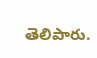తెలిపారు.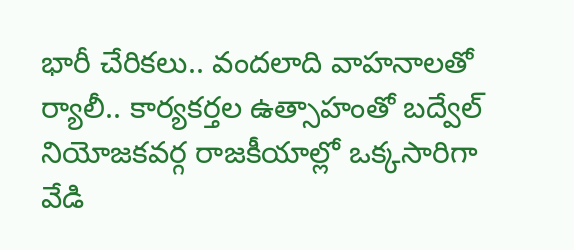భారీ చేరికలు.. వందలాది వాహనాలతో ర్యాలీ.. కార్యకర్తల ఉత్సాహంతో బద్వేల్ నియోజకవర్గ రాజకీయాల్లో ఒక్కసారిగా వేడి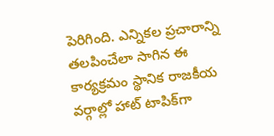పెరిగింది. ఎన్నికల ప్రచారాన్ని తలపించేలా సాగిన ఈ కార్యక్రమం స్థానిక రాజకీయ వర్గాల్లో హాట్ టాపిక్‌గా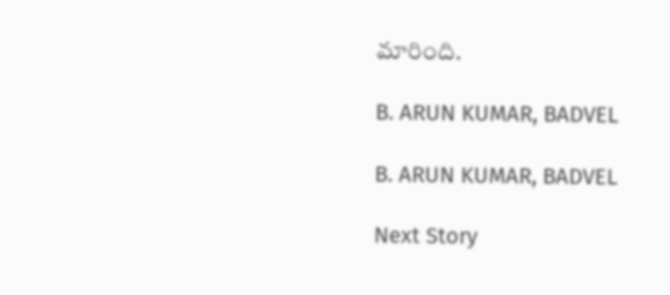మారింది.

B. ARUN KUMAR, BADVEL

B. ARUN KUMAR, BADVEL

Next Story